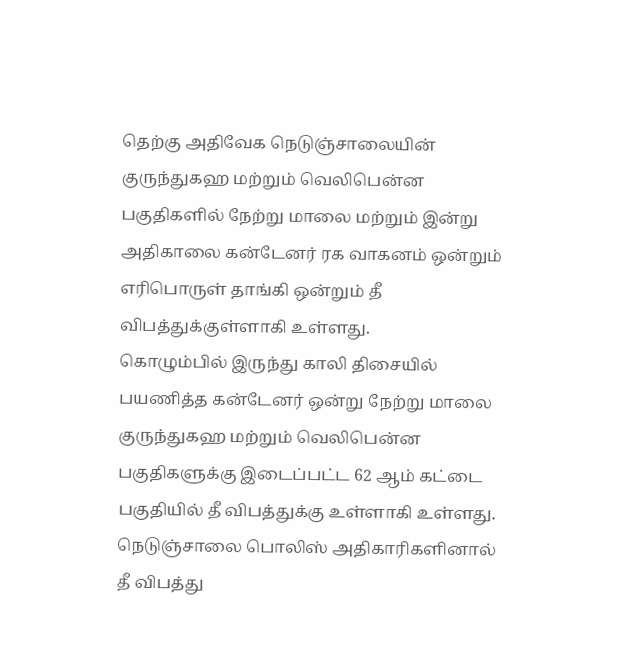தெற்கு அதிவேக நெடுஞ்சாலையின் குருந்துகஹ மற்றும் வெலிபென்ன பகுதிகளில் நேற்று மாலை மற்றும் இன்று அதிகாலை கன்டேனர் ரக வாகனம் ஒன்றும் எரிபொருள் தாங்கி ஒன்றும் தீ விபத்துக்குள்ளாகி உள்ளது.
கொழும்பில் இருந்து காலி திசையில் பயணித்த கன்டேனர் ஒன்று நேற்று மாலை குருந்துகஹ மற்றும் வெலிபென்ன பகுதிகளுக்கு இடைப்பட்ட 62 ஆம் கட்டை பகுதியில் தீ விபத்துக்கு உள்ளாகி உள்ளது.
நெடுஞ்சாலை பொலிஸ் அதிகாரிகளினால் தீ விபத்து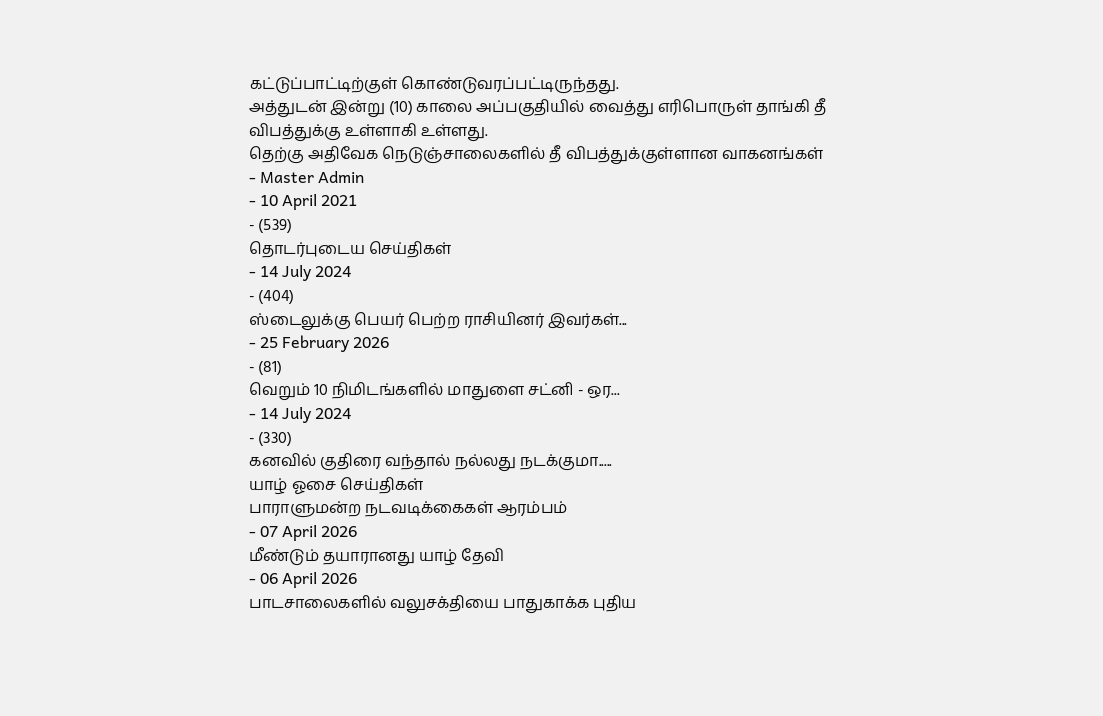கட்டுப்பாட்டிற்குள் கொண்டுவரப்பட்டிருந்தது.
அத்துடன் இன்று (10) காலை அப்பகுதியில் வைத்து எரிபொருள் தாங்கி தீ விபத்துக்கு உள்ளாகி உள்ளது.
தெற்கு அதிவேக நெடுஞ்சாலைகளில் தீ விபத்துக்குள்ளான வாகனங்கள்
- Master Admin
- 10 April 2021
- (539)
தொடர்புடைய செய்திகள்
- 14 July 2024
- (404)
ஸ்டைலுக்கு பெயர் பெற்ற ராசியினர் இவர்கள்...
- 25 February 2026
- (81)
வெறும் 10 நிமிடங்களில் மாதுளை சட்னி - ஒர...
- 14 July 2024
- (330)
கனவில் குதிரை வந்தால் நல்லது நடக்குமா.....
யாழ் ஓசை செய்திகள்
பாராளுமன்ற நடவடிக்கைகள் ஆரம்பம்
- 07 April 2026
மீண்டும் தயாரானது யாழ் தேவி
- 06 April 2026
பாடசாலைகளில் வலுசக்தியை பாதுகாக்க புதிய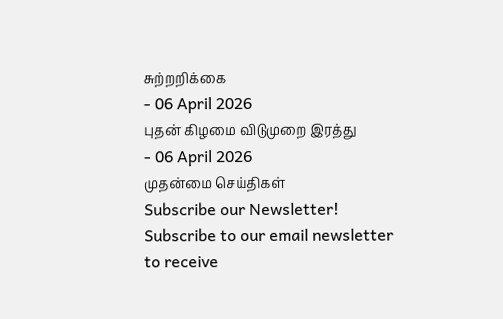சுற்றறிக்கை
- 06 April 2026
புதன் கிழமை விடுமுறை இரத்து
- 06 April 2026
முதன்மை செய்திகள்
Subscribe our Newsletter!
Subscribe to our email newsletter to receive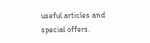useful articles and special offers.